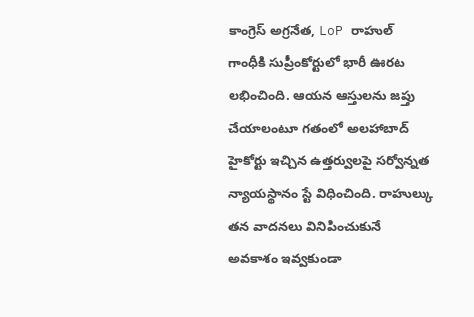కాంగ్రెస్ అగ్రనేత, LoP రాహుల్ గాంధీకి సుప్రీంకోర్టులో భారీ ఊరట లభించింది. ఆయన ఆస్తులను జప్తు చేయాలంటూ గతంలో అలహాబాద్ హైకోర్టు ఇచ్చిన ఉత్తర్వులపై సర్వోన్నత న్యాయస్థానం స్టే విధించింది. రాహుల్కు తన వాదనలు వినిపించుకునే అవకాశం ఇవ్వకుండా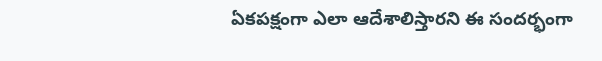ఏకపక్షంగా ఎలా ఆదేశాలిస్తారని ఈ సందర్భంగా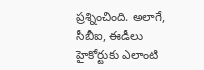ప్రశ్నించింది. అలాగే, సీబీఐ, ఈడీలు హైకోర్టుకు ఎలాంటి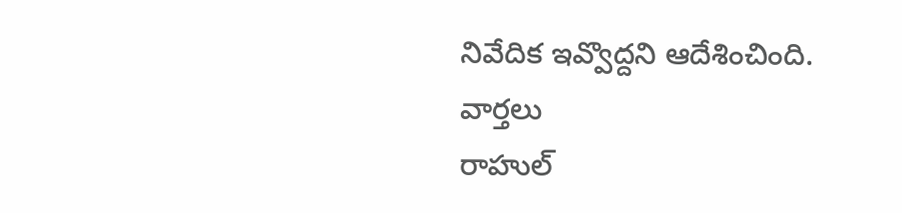నివేదిక ఇవ్వొద్దని ఆదేశించింది.
వార్తలు
రాహుల్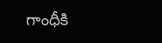గాంధీకి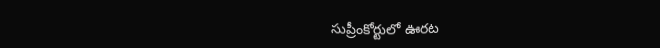సుప్రీంకోర్టులో ఊరట